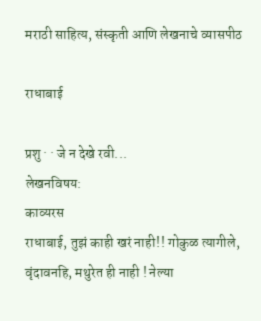मराठी साहित्य, संस्कृती आणि लेखनाचे व्यासपीठ

राधाबाई

प्रशु · · जे न देखे रवी...
लेखनविषय:
काव्यरस
राधाबाई, तुझं काही खरं नाही!! गोकुळ त्यागीले, वृंदावनहि, मथुरेत ही नाही ! नेल्या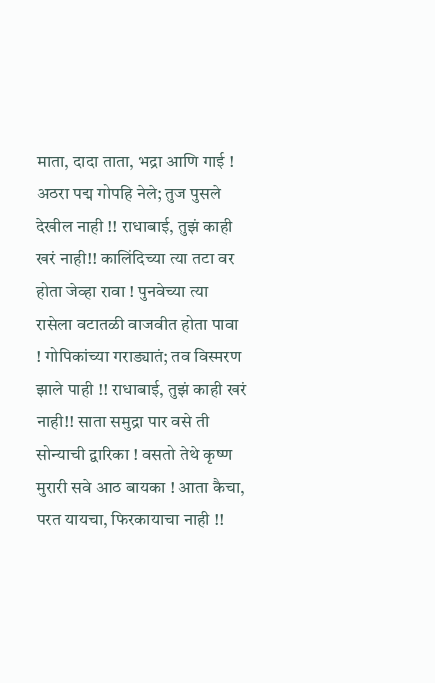माता, दादा ताता, भद्रा आणि गाई ! अठरा पद्म गोपहि नेले; तुज पुसले देखील नाही !! राधाबाई, तुझं काही खरं नाही!! कालिंदिच्या त्या तटा वर होता जेव्हा रावा ! पुनवेच्या त्या रासेला वटातळी वाजवीत होता पावा ! गोपिकांच्या गराड्यातं; तव विस्मरण झाले पाही !! राधाबाई, तुझं काही खरं नाही!! साता समुद्रा पार वसे ती सोन्याची द्वारिका ! वसतो तेथे कृष्ण मुरारी सवे आठ बायका ! आता कैचा, परत यायचा, फिरकायाचा नाही !!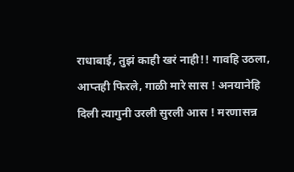राधाबाई, तुझं काही खरं नाही!! गावहि उठला, आप्तही फिरले, गाळी मारे सास ! अनयानेहि दिली त्यागुनी उरली सुरली आस ! मरणासन्न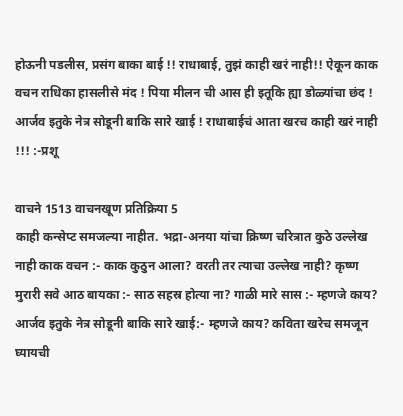होऊनी पडलीस, प्रसंग बाका बाई !! राधाबाई, तुझं काही खरं नाही!! ऐकून काक वचन राधिका हासलीसे मंद ! पिया मीलन ची आस ही इतूकि ह्या डोळ्यांचा छंद ! आर्जव इतुके नेत्र सोडूनी बाकि सारे खाई ! राधाबाईचं आता खरच काही खरं नाही !!! :-प्रशू

वाचने 1513 वाचनखूण प्रतिक्रिया 5
काही कन्सेप्ट समजल्या नाहीत. भद्रा-अनया यांचा क्रिष्ण चरित्रात कुठे उल्लेख नाही काक वचन :- काक कुठुन आला? वरती तर त्याचा उल्लेख नाही? कृष्ण मुरारी सवे आठ बायका :- साठ सहस्र होत्या ना? गाळी मारे सास :- म्हणजे काय? आर्जव इतुके नेत्र सोडूनी बाकि सारे खाई:- म्हणजे काय? कविता खरेच समजून घ्यायची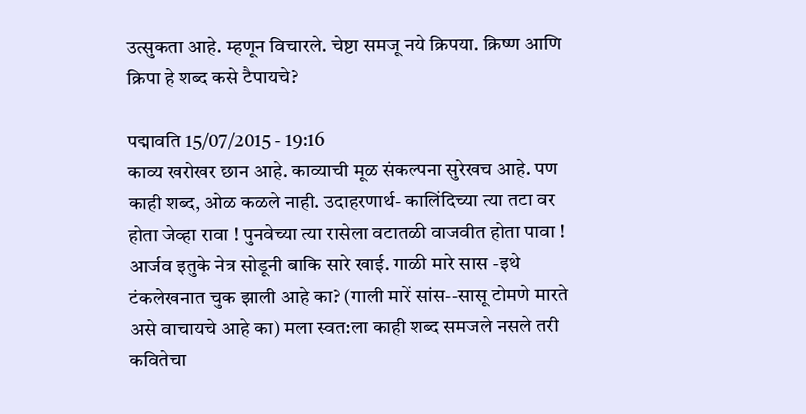उत्सुकता आहे. म्हणून विचारले. चेष्टा समजू नये क्रिपया. क्रिष्ण आणि क्रिपा हे शब्द कसे टैपायचे?

पद्मावति 15/07/2015 - 19:16
काव्य खरोखर छान आहे. काव्याची मूळ संकल्पना सुरेखच आहे. पण काही शब्द, ओळ कळले नाही. उदाहरणार्थ- कालिंदिच्या त्या तटा वर होता जेव्हा रावा ! पुनवेच्या त्या रासेला वटातळी वाजवीत होता पावा ! आर्जव इतुके नेत्र सोडूनी बाकि सारे खाई. गाळी मारे सास -इथे टंकलेखनात चुक झाली आहे का? (गाली मारें सांस--सासू टोमणे मारते असे वाचायचे आहे का) मला स्वत:ला काही शब्द समजले नसले तरी कवितेचा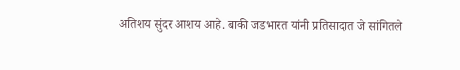अतिशय सुंदर आशय आहे. बाकी जडभारत यांनी प्रतिसादात जे सांगितले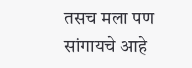तसच मला पण सांगायचे आहे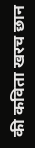की कविता खरच छान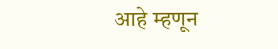आहे म्हणून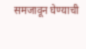समजावून घेण्याची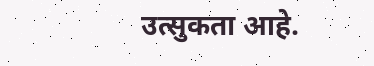उत्सुकता आहे.